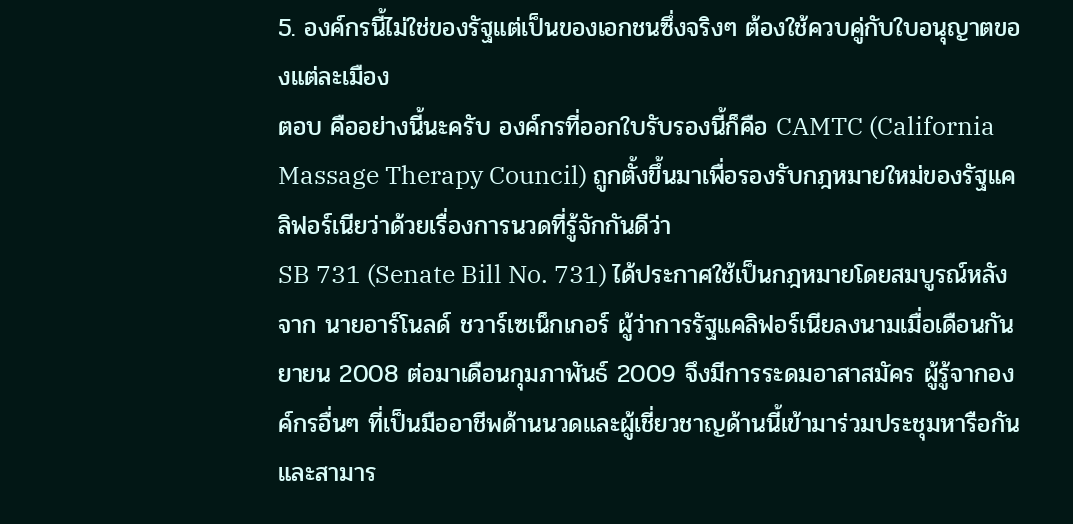5. องค์กรนี้ไม่ใช่ของรัฐแต่เป็นของเอกชนซึ่งจริงๆ ต้องใช้ควบคู่กับใบอนุญาตของแต่ละเมือง
ตอบ คืออย่างนี้นะครับ องค์กรที่ออกใบรับรองนี้ก็คือ CAMTC (California Massage Therapy Council) ถูกตั้งขึ้นมาเพื่อรองรับกฎหมายใหม่ของรัฐแคลิฟอร์เนียว่าด้วยเรื่องการนวดที่รู้จักกันดีว่า
SB 731 (Senate Bill No. 731) ได้ประกาศใช้เป็นกฎหมายโดยสมบูรณ์หลังจาก นายอาร์โนลด์ ชวาร์เซเน็กเกอร์ ผู้ว่าการรัฐแคลิฟอร์เนียลงนามเมื่อเดือนกันยายน 2008 ต่อมาเดือนกุมภาพันธ์ 2009 จึงมีการระดมอาสาสมัคร ผู้รู้จากองค์กรอื่นๆ ที่เป็นมืออาชีพด้านนวดและผู้เชี่ยวชาญด้านนี้เข้ามาร่วมประชุมหารือกัน และสามาร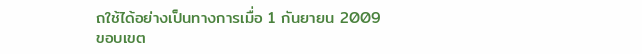ถใช้ได้อย่างเป็นทางการเมื่อ 1 กันยายน 2009
ขอบเขต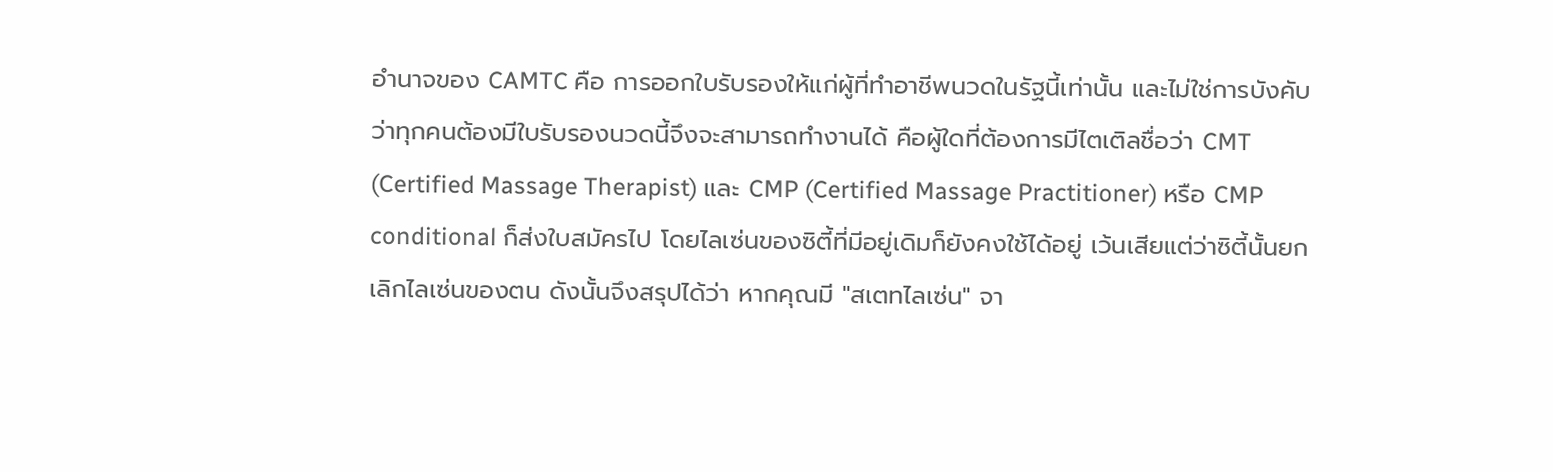อำนาจของ CAMTC คือ การออกใบรับรองให้แก่ผู้ที่ทำอาชีพนวดในรัฐนี้เท่านั้น และไม่ใช่การบังคับว่าทุกคนต้องมีใบรับรองนวดนี้จึงจะสามารถทำงานได้ คือผู้ใดที่ต้องการมีไตเติลชื่อว่า CMT (Certified Massage Therapist) และ CMP (Certified Massage Practitioner) หรือ CMP conditional ก็ส่งใบสมัครไป โดยไลเซ่นของซิตี้ที่มีอยู่เดิมก็ยังคงใช้ได้อยู่ เว้นเสียแต่ว่าซิตี้นั้นยกเลิกไลเซ่นของตน ดังนั้นจึงสรุปได้ว่า หากคุณมี "สเตทไลเซ่น" จา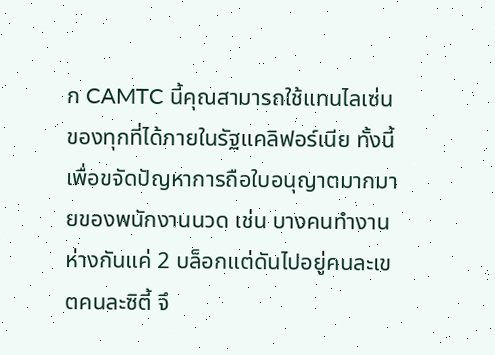ก CAMTC นี้คุณสามารถใช้แทนไลเซ่นของทุกที่ได้ภายในรัฐแคลิฟอร์เนีย ทั้งนี้เพื่อขจัดปัญหาการถือใบอนุญาตมากมายของพนักงานนวด เช่น บางคนทำงานห่างกันแค่ 2 บล็อกแต่ดันไปอยู่คนละเขตคนละซิตี้ จึ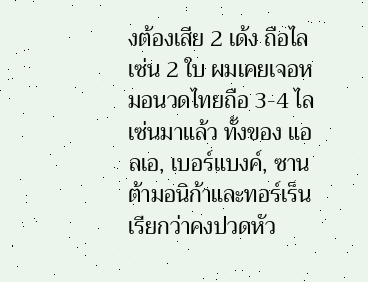งต้องเสีย 2 เด้ง ถือไลเซ่น 2 ใบ ผมเคยเจอหมอนวดไทยถือ 3-4 ไลเซ่นมาแล้ว ทั้งของ แอลเอ, เบอร์แบงค์, ซานต้ามอนิก้าและทอร์เร็น เรียกว่าคงปวดหัว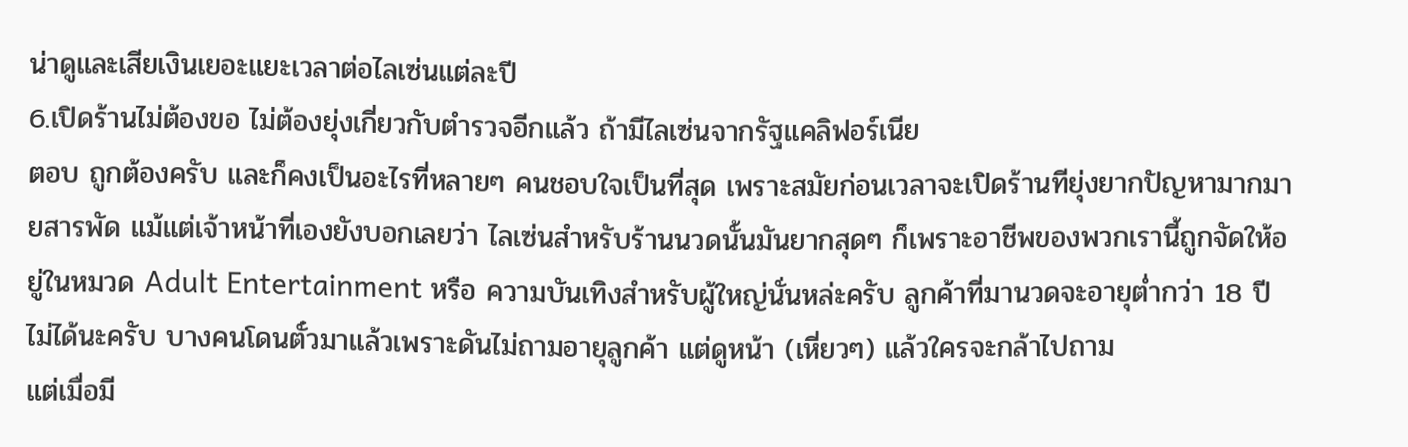น่าดูและเสียเงินเยอะแยะเวลาต่อไลเซ่นแต่ละปี
6.เปิดร้านไม่ต้องขอ ไม่ต้องยุ่งเกี่ยวกับตำรวจอีกแล้ว ถ้ามีไลเซ่นจากรัฐแคลิฟอร์เนีย
ตอบ ถูกต้องครับ และก็คงเป็นอะไรที่หลายๆ คนชอบใจเป็นที่สุด เพราะสมัยก่อนเวลาจะเปิดร้านทียุ่งยากปัญหามากมายสารพัด แม้แต่เจ้าหน้าที่เองยังบอกเลยว่า ไลเซ่นสำหรับร้านนวดนั้นมันยากสุดๆ ก็เพราะอาชีพของพวกเรานี้ถูกจัดให้อยู่ในหมวด Adult Entertainment หรือ ความบันเทิงสำหรับผู้ใหญ่นั่นหล่ะครับ ลูกค้าที่มานวดจะอายุต่ำกว่า 18 ปีไม่ได้นะครับ บางคนโดนตั๋วมาแล้วเพราะดันไม่ถามอายุลูกค้า แต่ดูหน้า (เหี่ยวๆ) แล้วใครจะกล้าไปถาม
แต่เมื่อมี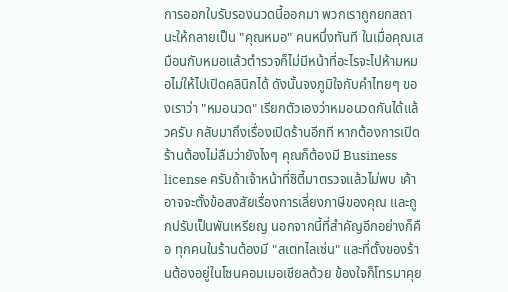การออกใบรับรองนวดนี้ออกมา พวกเราถูกยกสถานะให้กลายเป็น "คุณหมอ" คนหนึ่งทันที ในเมื่อคุณเสมือนกับหมอแล้วตำรวจก็ไม่มีหน้าที่อะไรจะไปห้ามหมอไม่ให้ไปเปิดคลินิกได้ ดังนั้นจงภูมิใจกับคำไทยๆ ของเราว่า "หมอนวด" เรียกตัวเองว่าหมอนวดกันได้แล้วครับ กลับมาถึงเรื่องเปิดร้านอีกที หากต้องการเปิดร้านต้องไม่ลืมว่ายังไงๆ คุณก็ต้องมี Business license ครับถ้าเจ้าหน้าที่ซิตี้มาตรวจแล้วไม่พบ เค้าอาจจะตั้งข้อสงสัยเรื่องการเลี่ยงภาษีของคุณ และถูกปรับเป็นพันเหรียญ นอกจากนี้ที่สำคัญอีกอย่างก็คือ ทุกคนในร้านต้องมี "สเตทไลเซ่น" และที่ตั้งของร้านต้องอยู่ในโซนคอมเมอเชียลด้วย ข้องใจก็โทรมาคุย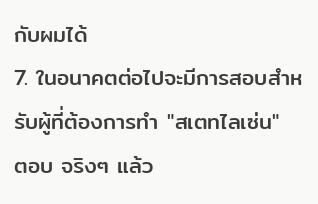กับผมได้
7. ในอนาคตต่อไปจะมีการสอบสำหรับผู้ที่ต้องการทำ "สเตทไลเซ่น"
ตอบ จริงๆ แล้ว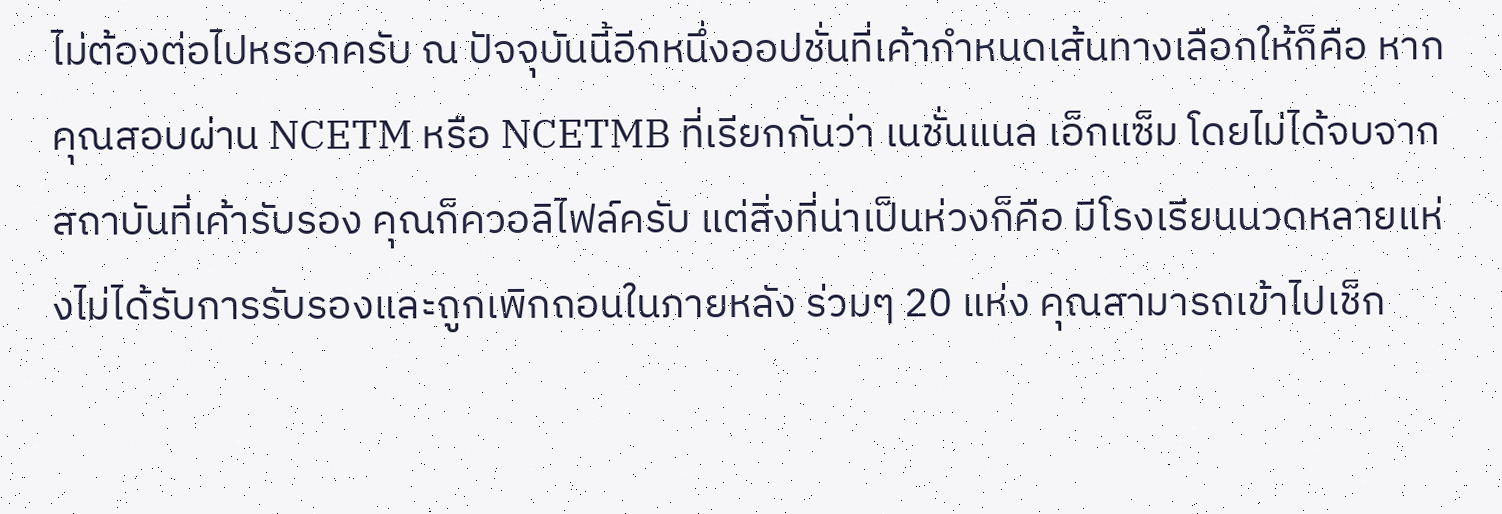ไม่ต้องต่อไปหรอกครับ ณ ปัจจุบันนี้อีกหนึ่งออปชั่นที่เค้ากำหนดเส้นทางเลือกให้ก็คือ หากคุณสอบผ่าน NCETM หรือ NCETMB ที่เรียกกันว่า เนชั่นแนล เอ็กแซ็ม โดยไม่ได้จบจากสถาบันที่เค้ารับรอง คุณก็ควอลิไฟล์ครับ แต่สิ่งที่น่าเป็นห่วงก็คือ มีโรงเรียนนวดหลายแห่งไม่ได้รับการรับรองและถูกเพิกถอนในภายหลัง ร่วมๆ 20 แห่ง คุณสามารถเข้าไปเช็ก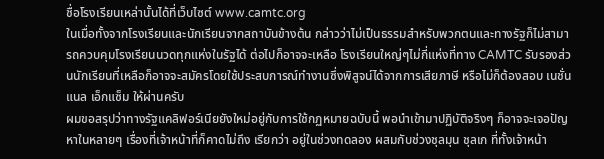ชื่อโรงเรียนเหล่านั้นได้ที่เว็บไซต์ www.camtc.org
ในเมื่อทั้งจากโรงเรียนและนักเรียนจากสถาบันข้างต้น กล่าวว่าไม่เป็นธรรมสำหรับพวกตนและทางรัฐก็ไม่สามารถควบคุมโรงเรียนนวดทุกแห่งในรัฐได้ ต่อไปก็อาจจะเหลือ โรงเรียนใหญ่ๆไม่กี่แห่งที่ทาง CAMTC รับรองส่วนนักเรียนที่เหลือก็อาจจะสมัครโดยใช้ประสบการณ์ทำงานซึ่งพิสูจน์ได้จากการเสียภาษี หรือไม่ก็ต้องสอบ เนชั่นแนล เอ็กแซ็ม ให้ผ่านครับ
ผมขอสรุปว่าทางรัฐแคลิฟอร์เนียยังใหม่อยู่กับการใช้กฏหมายฉบับนี้ พอนำเข้ามาปฏิบัติจริงๆ ก็อาจจะเจอปัญหาในหลายๆ เรื่องที่เจ้าหน้าที่ก็คาดไม่ถึง เรียกว่า อยู่ในช่วงทดลอง ผสมกับช่วงชุลมุน ชุลเก ที่ทั้งเจ้าหน้า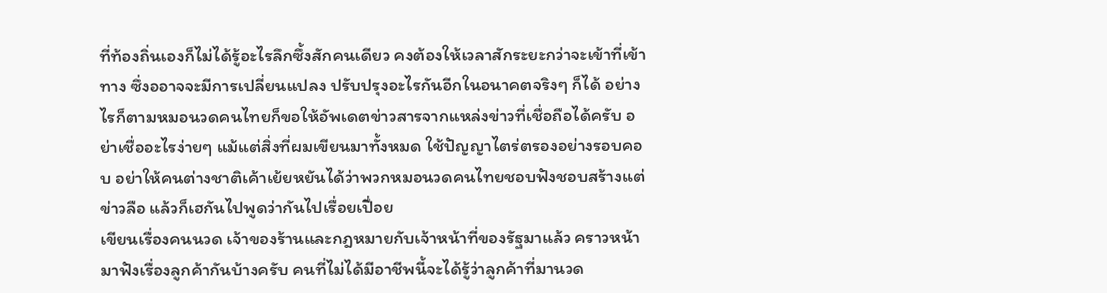ที่ท้องถิ่นเองก็ไม่ได้รู้อะไรลึกซึ้งสักคนเดียว คงต้องให้เวลาสักระยะกว่าจะเข้าที่เข้าทาง ซึ่งออาจจะมีการเปลี่ยนแปลง ปรับปรุงอะไรกันอีกในอนาคตจริงๆ ก็ได้ อย่างไรก็ตามหมอนวดคนไทยก็ขอให้อัพเดตข่าวสารจากแหล่งข่าวที่เชื่อถือได้ครับ อย่าเชื่ออะไรง่ายๆ แม้แต่สิ่งที่ผมเขียนมาทั้งหมด ใช้ปัญญาไตร่ตรองอย่างรอบคอบ อย่าให้คนต่างชาติเค้าเย้ยหยันได้ว่าพวกหมอนวดคนไทยชอบฟังชอบสร้างแต่ข่าวลือ แล้วก็เฮกันไปพูดว่ากันไปเรื่อยเปื่อย
เขียนเรื่องคนนวด เจ้าของร้านและกฎหมายกับเจ้าหน้าที่ของรัฐมาแล้ว คราวหน้ามาฟังเรื่องลูกค้ากันบ้างครับ คนที่ไม่ได้มีอาชีพนี้จะได้รู้ว่าลูกค้าที่มานวด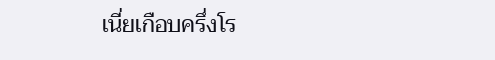เนี่ยเกือบครึ่งโร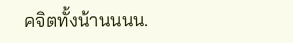คจิตทั้งน้านนนน.